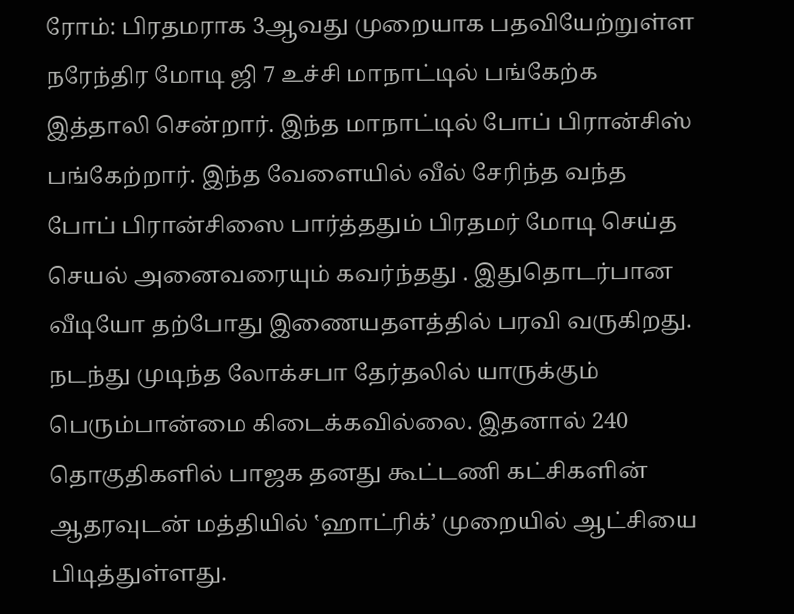ரோம்: பிரதமராக 3ஆவது முறையாக பதவியேற்றுள்ள நரேந்திர மோடி ஜி 7 உச்சி மாநாட்டில் பங்கேற்க இத்தாலி சென்றார். இந்த மாநாட்டில் போப் பிரான்சிஸ் பங்கேற்றார். இந்த வேளையில் வீல் சேரிந்த வந்த போப் பிரான்சிஸை பார்த்ததும் பிரதமர் மோடி செய்த செயல் அனைவரையும் கவர்ந்தது . இதுதொடர்பான வீடியோ தற்போது இணையதளத்தில் பரவி வருகிறது.
நடந்து முடிந்த லோக்சபா தேர்தலில் யாருக்கும் பெரும்பான்மை கிடைக்கவில்லை. இதனால் 240 தொகுதிகளில் பாஜக தனது கூட்டணி கட்சிகளின் ஆதரவுடன் மத்தியில் ‛ஹாட்ரிக்’ முறையில் ஆட்சியை பிடித்துள்ளது.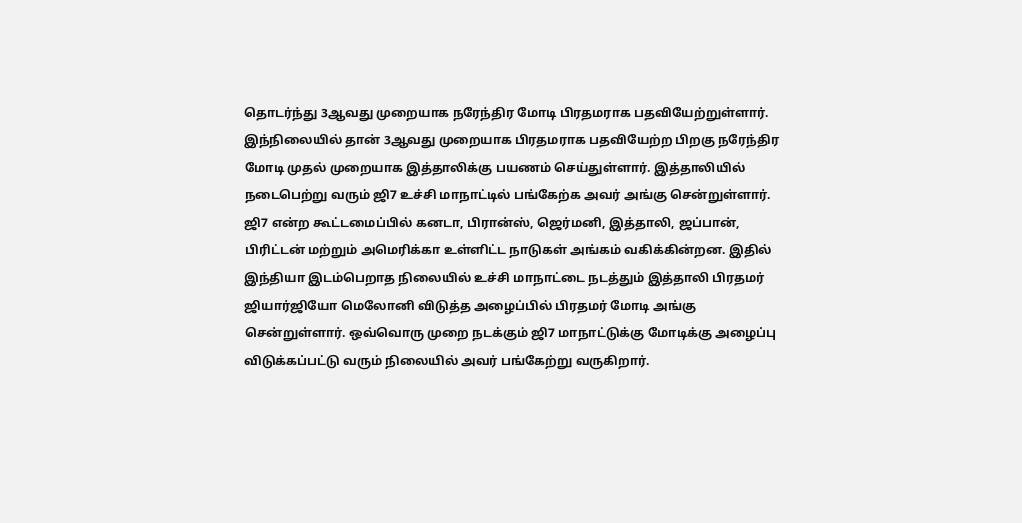தொடர்ந்து 3ஆவது முறையாக நரேந்திர மோடி பிரதமராக பதவியேற்றுள்ளார்.
இந்நிலையில் தான் 3ஆவது முறையாக பிரதமராக பதவியேற்ற பிறகு நரேந்திர மோடி முதல் முறையாக இத்தாலிக்கு பயணம் செய்துள்ளார். இத்தாலியில் நடைபெற்று வரும் ஜி7 உச்சி மாநாட்டில் பங்கேற்க அவர் அங்கு சென்றுள்ளார்.
ஜி7 என்ற கூட்டமைப்பில் கனடா, பிரான்ஸ், ஜெர்மனி, இத்தாலி, ஜப்பான், பிரிட்டன் மற்றும் அமெரிக்கா உள்ளிட்ட நாடுகள் அங்கம் வகிக்கின்றன. இதில் இந்தியா இடம்பெறாத நிலையில் உச்சி மாநாட்டை நடத்தும் இத்தாலி பிரதமர் ஜியார்ஜியோ மெலோனி விடுத்த அழைப்பில் பிரதமர் மோடி அங்கு சென்றுள்ளார். ஒவ்வொரு முறை நடக்கும் ஜி7 மாநாட்டுக்கு மோடிக்கு அழைப்பு விடுக்கப்பட்டு வரும் நிலையில் அவர் பங்கேற்று வருகிறார்.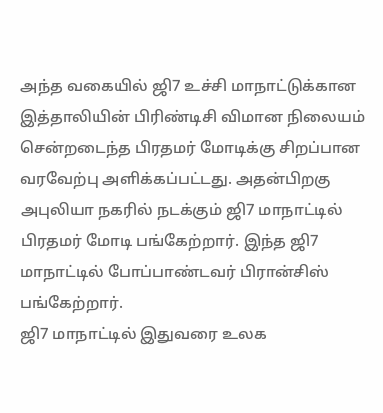அந்த வகையில் ஜி7 உச்சி மாநாட்டுக்கான இத்தாலியின் பிரிண்டிசி விமான நிலையம் சென்றடைந்த பிரதமர் மோடிக்கு சிறப்பான வரவேற்பு அளிக்கப்பட்டது. அதன்பிறகு அபுலியா நகரில் நடக்கும் ஜி7 மாநாட்டில் பிரதமர் மோடி பங்கேற்றார். இந்த ஜி7 மாநாட்டில் போப்பாண்டவர் பிரான்சிஸ் பங்கேற்றார்.
ஜி7 மாநாட்டில் இதுவரை உலக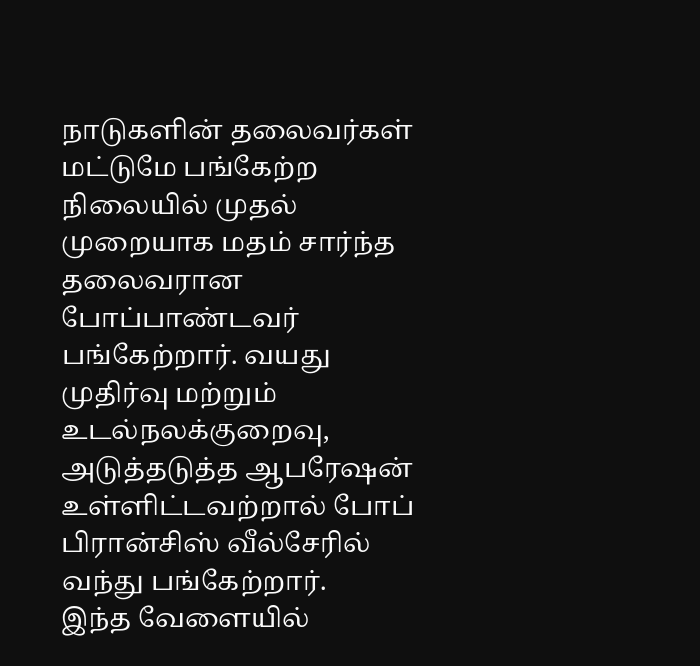நாடுகளின் தலைவர்கள் மட்டுமே பங்கேற்ற நிலையில் முதல் முறையாக மதம் சார்ந்த தலைவரான போப்பாண்டவர் பங்கேற்றார். வயது முதிர்வு மற்றும் உடல்நலக்குறைவு, அடுத்தடுத்த ஆபரேஷன் உள்ளிட்டவற்றால் போப் பிரான்சிஸ் வீல்சேரில் வந்து பங்கேற்றார்.
இந்த வேளையில்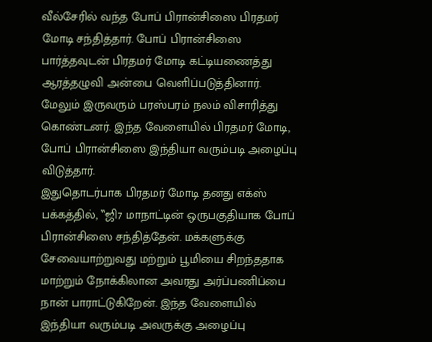வீல்சேரில் வந்த போப் பிரான்சிஸை பிரதமர் மோடி சந்தித்தார். போப் பிரான்சிஸை பார்த்தவுடன் பிரதமர் மோடி கட்டியணைத்து ஆரத்தழுவி அன்பை வெளிப்படுத்தினார். மேலும் இருவரும் பரஸ்பரம் நலம் விசாரித்து கொண்டனர். இந்த வேளையில் பிரதமர் மோடி, போப் பிரான்சிஸை இந்தியா வரும்படி அழைப்பு விடுத்தார்.
இதுதொடர்பாக பிரதமர் மோடி தனது எக்ஸ் பக்கத்தில், ‛‛ஜி7 மாநாட்டின் ஒருபகுதியாக போப் பிரான்சிஸை சந்தித்தேன். மக்களுக்கு சேவையாற்றுவது மற்றும் பூமியை சிறந்ததாக மாற்றும் நோக்கிலான அவரது அர்ப்பணிப்பை நான் பாராட்டுகிறேன். இந்த வேளையில் இந்தியா வரும்படி அவருக்கு அழைப்பு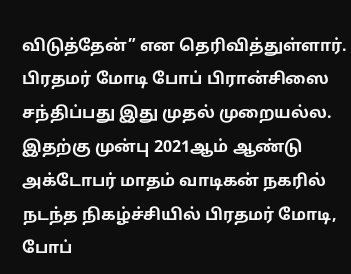விடுத்தேன்” என தெரிவித்துள்ளார்.
பிரதமர் மோடி போப் பிரான்சிஸை சந்திப்பது இது முதல் முறையல்ல. இதற்கு முன்பு 2021ஆம் ஆண்டு அக்டோபர் மாதம் வாடிகன் நகரில் நடந்த நிகழ்ச்சியில் பிரதமர் மோடி, போப்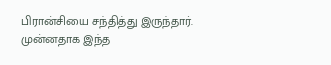பிரான்சியை சந்தித்து இருந்தார். முன்னதாக இந்த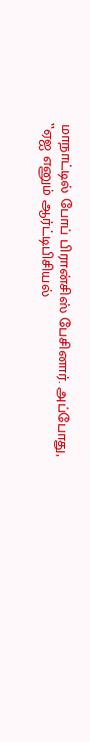மாநாட்டில் போப் பிரான்சிஸ் பேசினார். அப்போது, ‛‛ஏஐ எனும் ஆர்ட்டிபிசியல்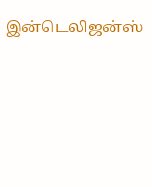இன்டெலிஜன்ஸ்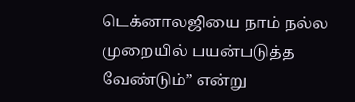டெக்னாலஜியை நாம் நல்ல முறையில் பயன்படுத்த வேண்டும்” என்று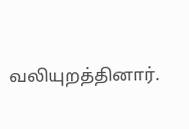வலியுறத்தினார்.